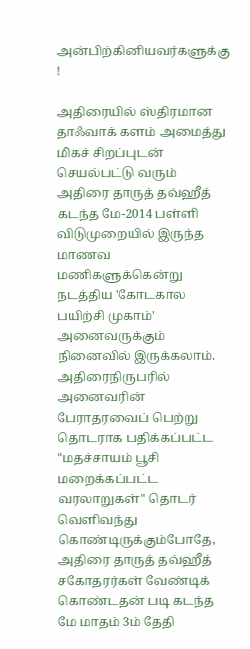அன்பிற்கினியவர்களுக்கு !

அதிரையில் ஸ்திரமான தாஃவாக் களம் அமைத்து மிகச் சிறப்புடன் செயல்பட்டு வரும்
அதிரை தாருத் தவ்ஹீத் கடந்த மே-2014 பள்ளி விடுமுறையில் இருந்த மாணவ மணிகளுக்கென்று நடத்திய 'கோடகால பயிற்சி முகாம்' அனைவருக்கும் நினைவில் இருக்கலாம்.
அதிரைநிருபரில் அனைவரின் பேராதரவைப் பெற்று தொடராக பதிக்கப்பட்ட
"மதச்சாயம் பூசி மறைக்கப்பட்ட வரலாறுகள்" தொடர் வெளிவந்து கொண்டிருக்கும்போதே, அதிரை தாருத் தவ்ஹீத் சகோதரர்கள் வேண்டிக் கொண்டதன் படி கடந்த மே மாதம் 3ம் தேதி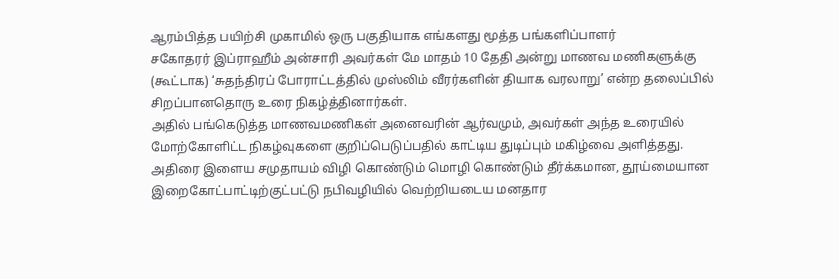ஆரம்பித்த பயிற்சி முகாமில் ஒரு பகுதியாக எங்களது மூத்த பங்களிப்பாளர்
சகோதரர் இப்ராஹீம் அன்சாரி அவர்கள் மே மாதம் 10 தேதி அன்று மாணவ மணிகளுக்கு (கூட்டாக) ‘சுதந்திரப் போராட்டத்தில் முஸ்லிம் வீரர்களின் தியாக வரலாறு’ என்ற தலைப்பில் சிறப்பானதொரு உரை நிகழ்த்தினார்கள்.
அதில் பங்கெடுத்த மாணவமணிகள் அனைவரின் ஆர்வமும், அவர்கள் அந்த உரையில் மோற்கோளிட்ட நிகழ்வுகளை குறிப்பெடுப்பதில் காட்டிய துடிப்பும் மகிழ்வை அளித்தது.
அதிரை இளைய சமுதாயம் விழி கொண்டும் மொழி கொண்டும் தீர்க்கமான, தூய்மையான இறைகோட்பாட்டிற்குட்பட்டு நபிவழியில் வெற்றியடைய மனதார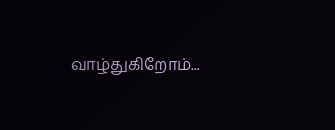வாழ்துகிறோம்...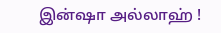இன்ஷா அல்லாஹ் !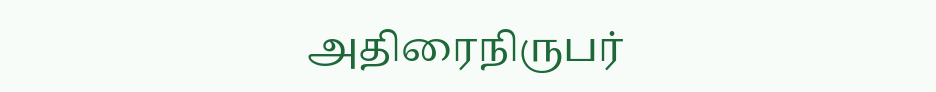அதிரைநிருபர்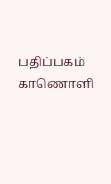பதிப்பகம்
காணொளி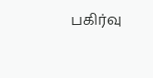பகிர்வு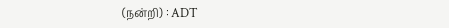(நன்றி) : ADT